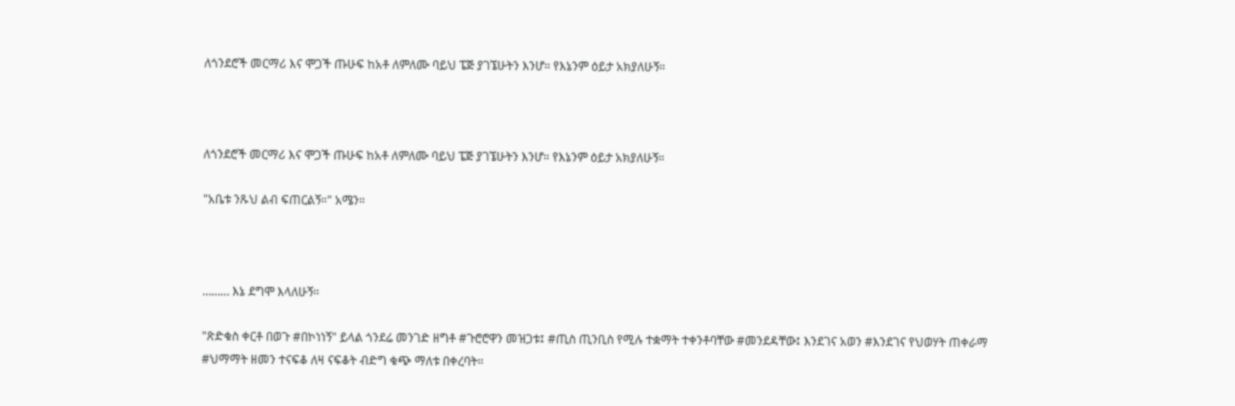ለጎንደሮች መርማሪ እና ሞጋች ጡሁፍ ከአቶ ለምለሙ ባይህ ፔጅ ያገኜሁትን እንሆ። የእኔንም ዕይታ አክያለሁኝ።



ለጎንደሮች መርማሪ እና ሞጋች ጡሁፍ ከአቶ ለምለሙ ባይህ ፔጅ ያገኜሁትን እንሆ። የእኔንም ዕይታ አክያለሁኝ።

"አቤቱ ንጹህ ልብ ፍጠርልኝ።" አሜን።



……… እኔ ደግሞ እላለሁኝ።

"ጽድቁስ ቀርቶ በወጉ #በኮነነኝ" ይላል ጎንደሬ መንገድ ዘግቶ #ጉሮሮዋን መዝጋቱ፤ #ጢስ ጢንቢስ የሚሉ ተቋማት ተቀንቶባቸው #መንደዳቸው፤ እንደገና አወን #እንደገና የህወሃት ጠቀራማ #ህማማት ዘመን ተናፍቆ ለዛ ናፍቆት ብድግ ቁጭ ማለቱ በቀረባት።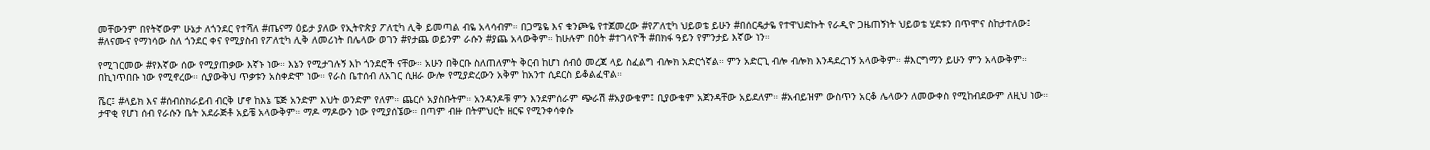መቸውንም በየትኛውም ሁኔታ ለጎንደር የተሻለ #ጤናማ ዕይታ ያለው የኢትዮጵያ ፖለቲካ ሊቅ ይመጣል ብዬ አላሳብም። በጋሜዬ እና ቁንጮዬ የተጀመረው #የፖለቲካ ህይወቴ ይሁን #በሰርዴታዬ የተዋህድኩት የራዲዮ ጋዜጠኝነት ህይወቴ ሂደቱን በጥሞና ስከታተለው፤ #ለናሙና የማነሳው ስለ ጎንደር ቀና የሚያስብ የፖለቲካ ሊቅ ለመሪነት በሌላው ወገን #የታጨ ወይንም ራሱን #ያጨ አላውቅም። ከሁሉም በዕት #ተገላዮች #በክፋ ዓይን የምንታይ እኛው ነን።

የሚገርመው #የእኛው ሰው የሚያጠቃው እኛኑ ነው። እኔን የሚታገሉኝ እኮ ጎንደሮች ናቸው። አሁን በቅርቡ ስለጠለምት ቅርብ ከሆነ ሰብዕ መረጃ ላይ ስፈልግ ብሎክ አድርጎኛል። ምን አድርጊ ብሎ ብሎክ እንዳደረገኝ አላውቅም። #እርግማን ይሁን ምን አላውቅም። በኪነጥበቡ ነው የሚኖረው። ሲያውቅህ ጥቃቱን አስቀድሞ ነው። የራስ ቤተሰብ ለአገር ሲዘራ ውሎ የሚያድረውን አቅም ከአንተ ሲደርስ ይቆልፈዋል።

ሼር፤ #ላይክ እና #ሰብስክራይብ ብርቅ ሆኖ ከእኔ ፔጅ አንድም እህት ወንድም የለም። ጨርሶ አያስቡትም። አንዳንዶቹ ምን እንደምሰራም ጭራሽ #አያውቁም፤ ቢያውቁም አጀንዳቸው አይደለም። #አብይዝም ውስጥን አርቆ ሌላውን ለመውቀስ የሚከብደውም ለዚህ ነው። ታዋቂ የሆነ ሰብ የራሱን ቤት አደራጅቶ አይቼ አላውቅም። ማዶ ማዶውን ነው የሚያሰኜው። በጣም ብዙ በትምህርት ዘርፍ የሚንቀሳቀሱ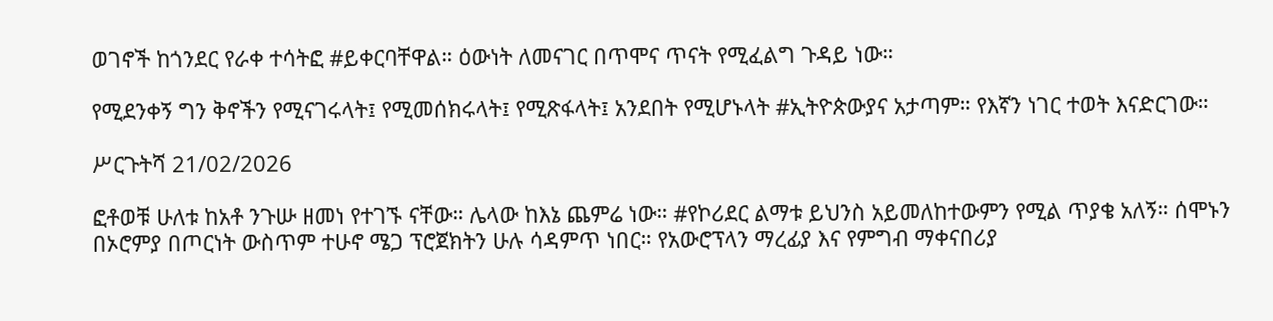ወገኖች ከጎንደር የራቀ ተሳትፎ #ይቀርባቸዋል። ዕውነት ለመናገር በጥሞና ጥናት የሚፈልግ ጉዳይ ነው።

የሚደንቀኝ ግን ቅኖችን የሚናገሩላት፤ የሚመሰክሩላት፤ የሚጽፋላት፤ አንደበት የሚሆኑላት #ኢትዮጵውያና አታጣም። የእኛን ነገር ተወት እናድርገው።

ሥርጉትሻ 21/02/2026

ፎቶወቹ ሁለቱ ከአቶ ንጉሡ ዘመነ የተገኙ ናቸው። ሌላው ከእኔ ጨምሬ ነው። #የኮሪደር ልማቱ ይህንስ አይመለከተውምን የሚል ጥያቄ አለኝ። ሰሞኑን በኦሮምያ በጦርነት ውስጥም ተሁኖ ሜጋ ፕሮጀክትን ሁሉ ሳዳምጥ ነበር። የአውሮፕላን ማረፊያ እና የምግብ ማቀናበሪያ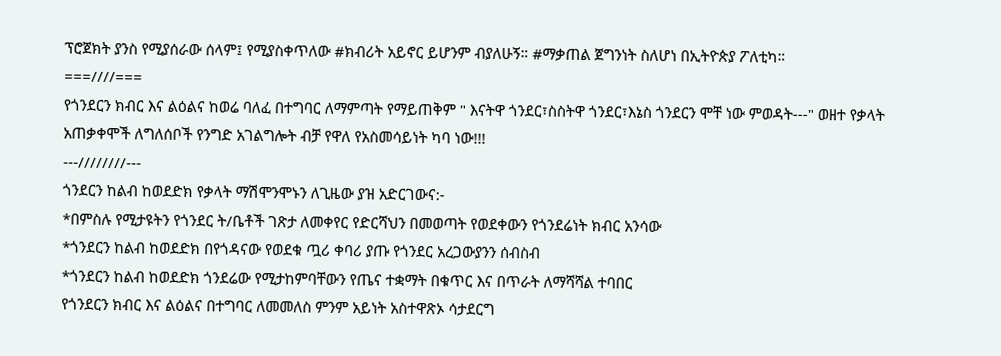ፕሮጀክት ያንስ የሚያሰራው ሰላም፤ የሚያስቀጥለው #ክብሪት አይኖር ይሆንም ብያለሁኝ። #ማቃጠል ጀግንነት ስለሆነ በኢትዮጵያ ፖለቲካ።
===////===
የጎንደርን ክብር እና ልዕልና ከወሬ ባለፈ በተግባር ለማምጣት የማይጠቅም " እናትዋ ጎንደር፣ስስትዋ ጎንደር፣እኔስ ጎንደርን ሞቸ ነው ምወዳት---" ወዘተ የቃላት አጠቃቀሞች ለግለሰቦች የንግድ አገልግሎት ብቻ የዋለ የአስመሳይነት ካባ ነው!!!
---////////---
ጎንደርን ከልብ ከወደድክ የቃላት ማሽሞንሞኑን ለጊዜው ያዝ አድርገውና:-
*በምስሉ የሚታዩትን የጎንደር ት/ቤቶች ገጽታ ለመቀየር የድርሻህን በመወጣት የወደቀውን የጎንደሬነት ክብር አንሳው
*ጎንደርን ከልብ ከወደድክ በየጎዳናው የወደቁ ጧሪ ቀባሪ ያጡ የጎንደር አረጋውያንን ሰብስብ
*ጎንደርን ከልብ ከወደድክ ጎንደሬው የሚታከምባቸውን የጤና ተቋማት በቁጥር እና በጥራት ለማሻሻል ተባበር
የጎንደርን ክብር እና ልዕልና በተግባር ለመመለስ ምንም አይነት አስተዋጽኦ ሳታደርግ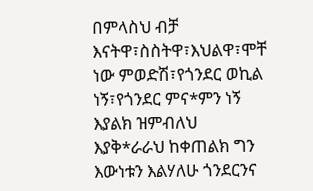በምላስህ ብቻ እናትዋ፣ስስትዋ፣እህልዋ፣ሞቸ ነው ምወድሽ፣የጎንደር ወኪል ነኝ፣የጎንደር ምና*ምን ነኝ እያልክ ዝምብለህ እያቅ*ራራህ ከቀጠልክ ግን እውነቱን እልሃለሁ ጎንደርንና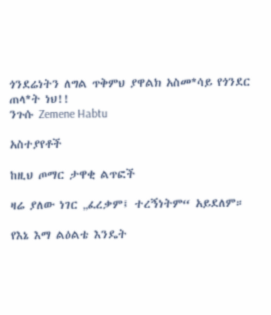ጎንደሬነትን ለግል ጥቅምህ ያዋልክ አስመ*ሳይ የጎንደር ጠላ*ት ነህ!!
ንጉሱ Zemene Habtu

አስተያየቶች

ከዚህ ጦማር ታዋቂ ልጥፎች

ዛሬ ያለው ነገር „ፈረቃም፤ ተረኝነትም“ አይደለም።

የእኔ እማ ልዕልቴ እንዴት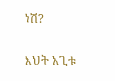ነሽ?

እህት አጊቱ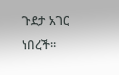ጉደታ አገር ነበረች።